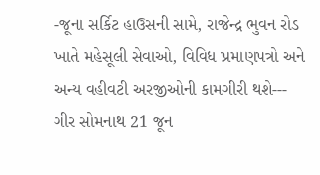-જૂના સર્કિટ હાઉસની સામે, રાજેન્દ્ર ભુવન રોડ ખાતે મહેસૂલી સેવાઓ, વિવિધ પ્રમાણપત્રો અને અન્ય વહીવટી અરજીઓની કામગીરી થશે---
ગીર સોમનાથ 21 જૂન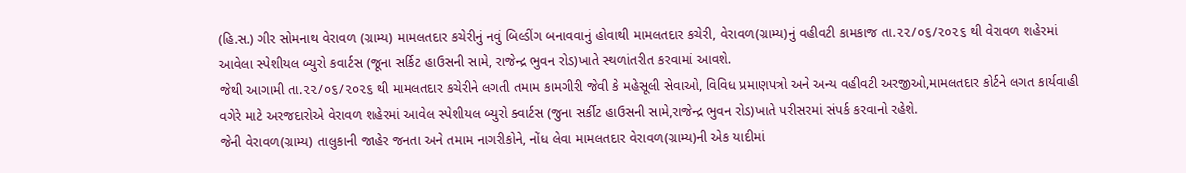(હિ.સ.) ગીર સોમનાથ વેરાવળ (ગ્રામ્ય) મામલતદાર કચેરીનું નવું બિલ્ડીંગ બનાવવાનું હોવાથી મામલતદાર કચેરી, વેરાવળ(ગ્રામ્ય)નું વહીવટી કામકાજ તા.૨૨/૦૬/૨૦૨૬ થી વેરાવળ શહેરમાં આવેલા સ્પેશીયલ બ્યુરો કવાર્ટસ (જૂના સર્કિટ હાઉસની સામે, રાજેન્દ્ર ભુવન રોડ)ખાતે સ્થળાંતરીત કરવામાં આવશે.
જેથી આગામી તા.૨૨/૦૬/૨૦૨૬ થી મામલતદાર કચેરીને લગતી તમામ કામગીરી જેવી કે મહેસૂલી સેવાઓ, વિવિધ પ્રમાણપત્રો અને અન્ય વહીવટી અરજીઓ,મામલતદાર કોર્ટને લગત કાર્યવાહી વગેરે માટે અરજદારોએ વેરાવળ શહેરમાં આવેલ સ્પેશીયલ બ્યુરો ક્વાર્ટસ (જુના સર્કીટ હાઉસની સામે,રાજેન્દ્ર ભુવન રોડ)ખાતે પરીસરમાં સંપર્ક કરવાનો રહેશે.
જેની વેરાવળ(ગ્રામ્ય) તાલુકાની જાહેર જનતા અને તમામ નાગરીકોને, નોંધ લેવા મામલતદાર વેરાવળ(ગ્રામ્ય)ની એક યાદીમાં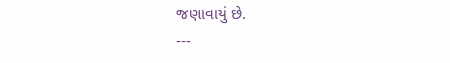જણાવાયું છે.
---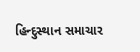હિન્દુસ્થાન સમાચાર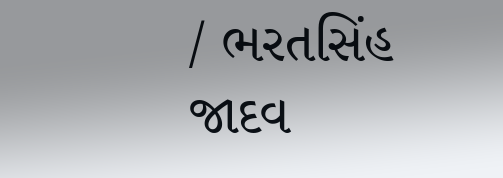/ ભરતસિંહ જાદવ